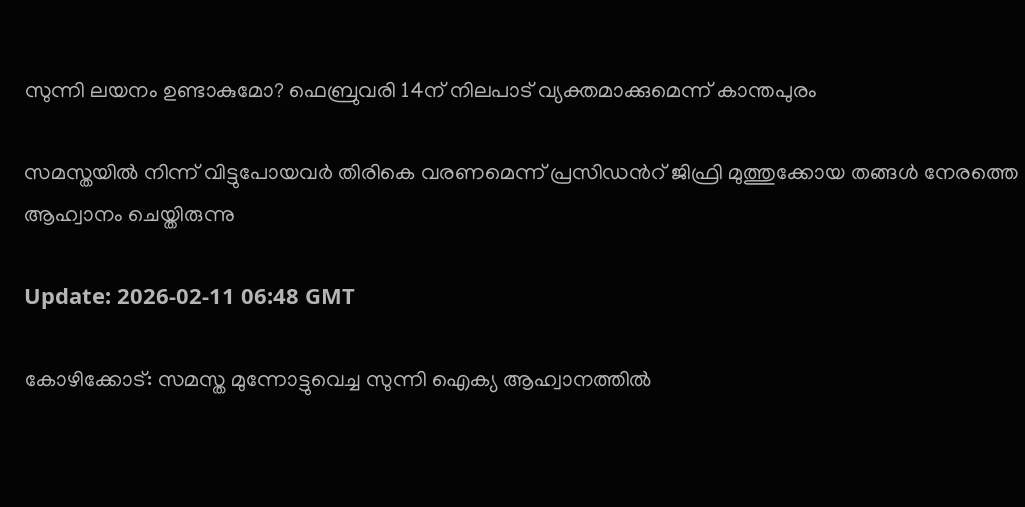സുന്നി ലയനം ഉണ്ടാകുമോ? ഫെബ്രുവരി 14ന് നിലപാട് വ്യക്തമാക്കുമെന്ന് കാന്തപുരം

സമസ്തയിൽ നിന്ന് വിട്ടുപോയവർ തിരികെ വരണമെന്ന് പ്രസിഡന്‍റ് ജിഫ്രി മുത്തുക്കോയ തങ്ങൾ നേരത്തെ ആഹ്വാനം ചെയ്തിരുന്നു

Update: 2026-02-11 06:48 GMT

കോഴിക്കോട്: സമസ്ത മുന്നോട്ടുവെച്ച സുന്നി ഐക്യ ആഹ്വാനത്തില്‍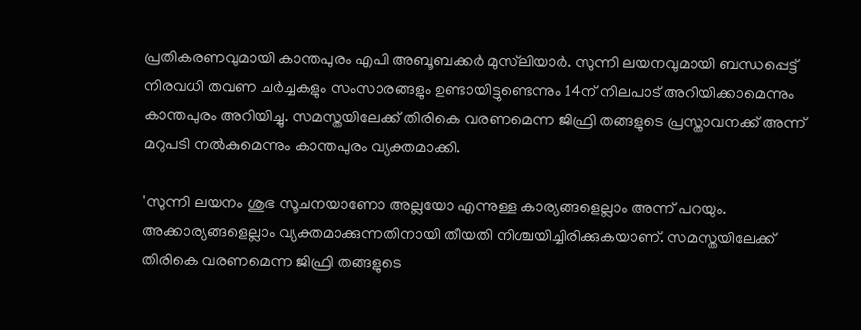പ്രതികരണവുമായി കാന്തപുരം എപി അബൂബക്കര്‍ മുസ്‌ലിയാര്‍. സുന്നി ലയനവുമായി ബന്ധപ്പെട്ട് നിരവധി തവണ ചര്‍ച്ചകളും സംസാരങ്ങളും ഉണ്ടായിട്ടുണ്ടെന്നും 14ന് നിലപാട് അറിയിക്കാമെന്നും കാന്തപുരം അറിയിച്ചു. സമസ്തയിലേക്ക് തിരികെ വരണമെന്ന ജിഫ്രി തങ്ങളുടെ പ്രസ്താവനക്ക് അന്ന് മറുപടി നല്‍കുമെന്നും കാന്തപുരം വ്യക്തമാക്കി.

'സുന്നി ലയനം ശുഭ സൂചനയാണോ അല്ലയോ എന്നുള്ള കാര്യങ്ങളെല്ലാം അന്ന് പറയും. അക്കാര്യങ്ങളെല്ലാം വ്യക്തമാക്കുന്നതിനായി തീയതി നിശ്ചയിച്ചിരിക്കുകയാണ്. സമസ്തയിലേക്ക് തിരികെ വരണമെന്ന ജിഫ്രി തങ്ങളുടെ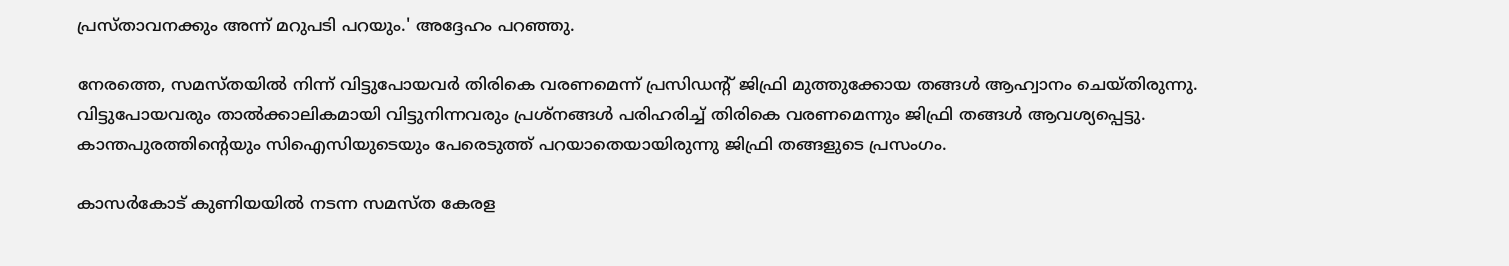പ്രസ്താവനക്കും അന്ന് മറുപടി പറയും.' അദ്ദേഹം പറഞ്ഞു.

നേരത്തെ, സമസ്തയില്‍ നിന്ന് വിട്ടുപോയവര്‍ തിരികെ വരണമെന്ന് പ്രസിഡന്റ് ജിഫ്രി മുത്തുക്കോയ തങ്ങള്‍ ആഹ്വാനം ചെയ്തിരുന്നു. വിട്ടുപോയവരും താല്‍ക്കാലികമായി വിട്ടുനിന്നവരും പ്രശ്‌നങ്ങള്‍ പരിഹരിച്ച് തിരികെ വരണമെന്നും ജിഫ്രി തങ്ങള്‍ ആവശ്യപ്പെട്ടു. കാന്തപുരത്തിന്റെയും സിഐസിയുടെയും പേരെടുത്ത് പറയാതെയായിരുന്നു ജിഫ്രി തങ്ങളുടെ പ്രസംഗം.

കാസര്‍കോട് കുണിയയില്‍ നടന്ന സമസ്ത കേരള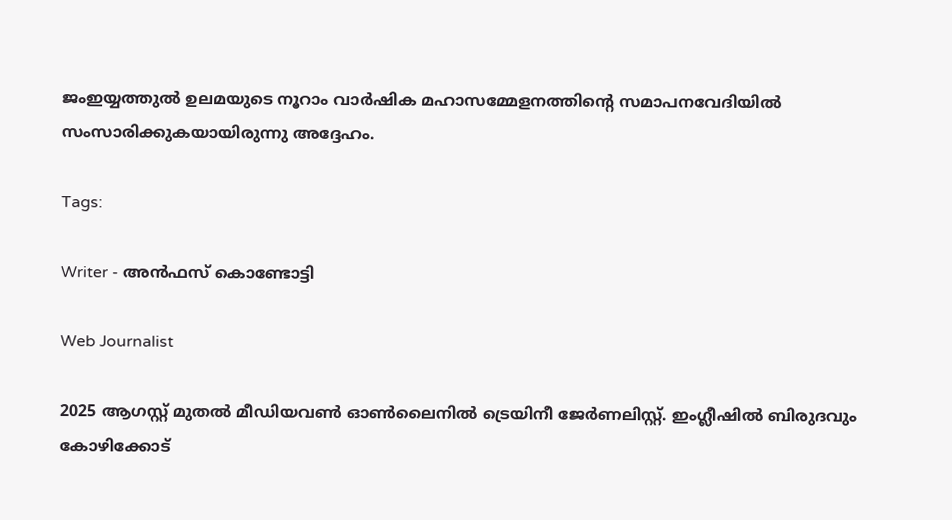ജംഇയ്യത്തുല്‍ ഉലമയുടെ നൂറാം വാര്‍ഷിക മഹാസമ്മേളനത്തിന്റെ സമാപനവേദിയില്‍ സംസാരിക്കുകയായിരുന്നു അദ്ദേഹം.

Tags:

Writer - അൻഫസ് കൊണ്ടോട്ടി

Web Journalist

2025 ആഗസ്റ്റ് മുതൽ മീഡിയവൺ ഓൺലൈനിൽ ട്രെയിനീ ജേർണലിസ്റ്റ്. ഇംഗ്ലീഷിൽ ബിരുദവും കോഴിക്കോട്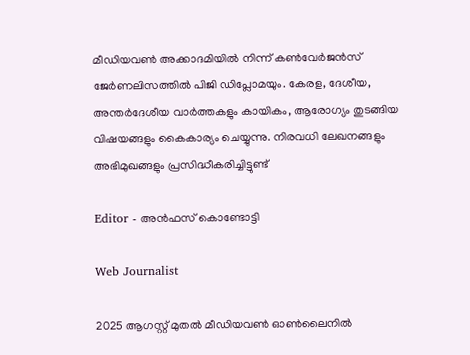മീഡിയവൺ അക്കാദമിയിൽ നിന്ന് കൺവേർജൻസ് ജേർണലിസത്തിൽ പിജി ഡിപ്ലോമയും. കേരള, ദേശീയ, അന്തർദേശീയ വാർത്തകളും കായികം, ആരോഗ്യം തുടങ്ങിയ വിഷയങ്ങളും കൈകാര്യം ചെയ്യുന്നു. നിരവധി ലേഖനങ്ങളും അഭിമുഖങ്ങളും പ്രസിദ്ധീകരിച്ചിട്ടുണ്ട്

Editor - അൻഫസ് കൊണ്ടോട്ടി

Web Journalist

2025 ആഗസ്റ്റ് മുതൽ മീഡിയവൺ ഓൺലൈനിൽ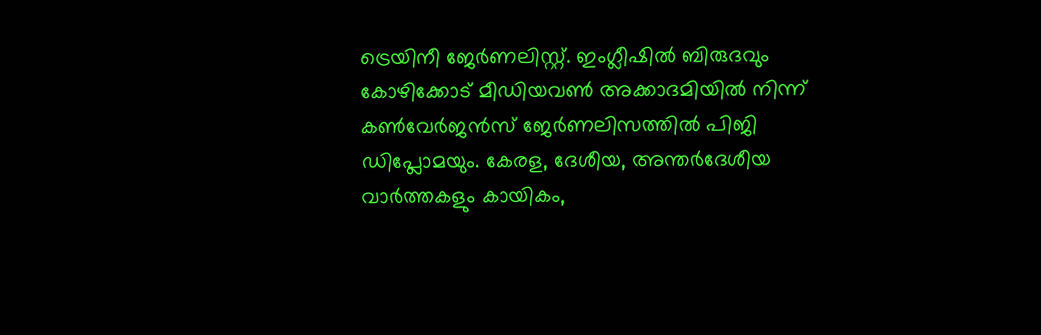ട്രെയിനീ ജേർണലിസ്റ്റ്. ഇംഗ്ലീഷിൽ ബിരുദവും കോഴിക്കോട് മീഡിയവൺ അക്കാദമിയിൽ നിന്ന് കൺവേർജൻസ് ജേർണലിസത്തിൽ പിജി ഡിപ്ലോമയും. കേരള, ദേശീയ, അന്തർദേശീയ വാർത്തകളും കായികം,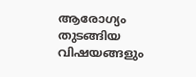ആരോഗ്യം തുടങ്ങിയ വിഷയങ്ങളും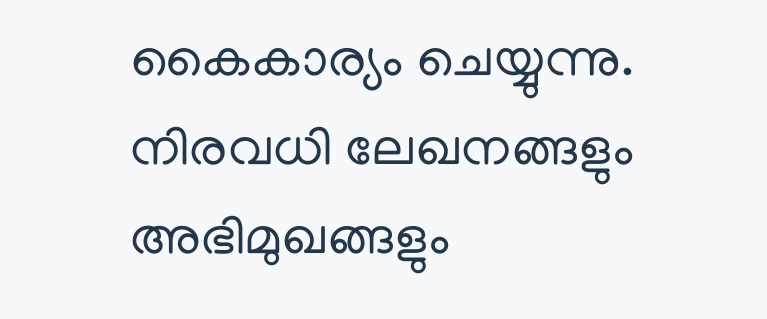കൈകാര്യം ചെയ്യുന്നു. നിരവധി ലേഖനങ്ങളും അഭിമുഖങ്ങളും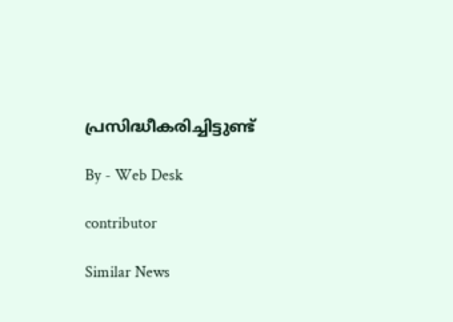പ്രസിദ്ധീകരിച്ചിട്ടുണ്ട്

By - Web Desk

contributor

Similar News